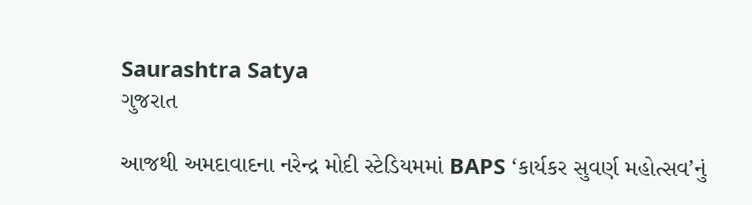Saurashtra Satya
ગુજરાત

આજથી અમદાવાદના નરેન્દ્ર મોદી સ્ટેડિયમમાં BAPS ‘કાર્યકર સુવર્ણ મહોત્સવ’નું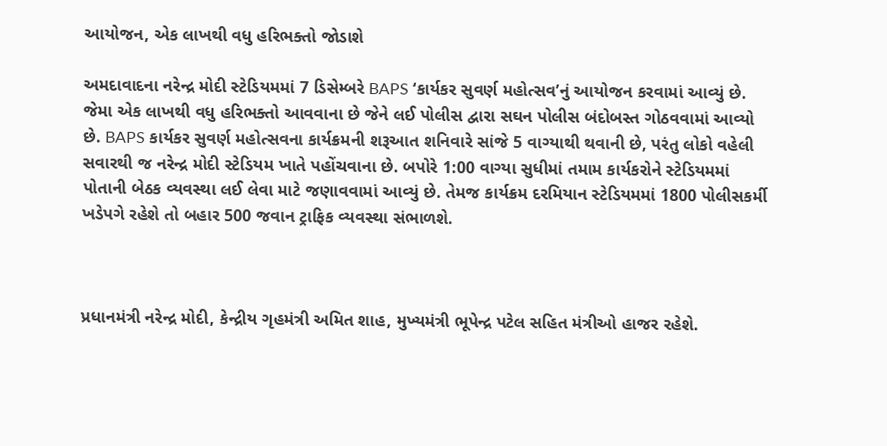આયોજન, એક લાખથી વધુ હરિભક્તો જોડાશે

અમદાવાદના નરેન્દ્ર મોદી સ્ટેડિયમમાં 7 ડિસેમ્બરે BAPS ‘કાર્યકર સુવર્ણ મહોત્સવ’નું આયોજન કરવામાં આવ્યું છે. જેમા એક લાખથી વધુ હરિભક્તો આવવાના છે જેને લઈ પોલીસ દ્વારા સઘન પોલીસ બંદોબસ્ત ગોઠવવામાં આવ્યો છે. BAPS કાર્યકર સુવર્ણ મહોત્સવના કાર્યક્રમની શરૂઆત શનિવારે સાંજે 5 વાગ્યાથી થવાની છે, પરંતુ લોકો વહેલી સવારથી જ નરેન્દ્ર મોદી સ્ટેડિયમ ખાતે પહોંચવાના છે. બપોરે 1:00 વાગ્યા સુધીમાં તમામ કાર્યકરોને સ્ટેડિયમમાં પોતાની બેઠક વ્યવસ્થા લઈ લેવા માટે જણાવવામાં આવ્યું છે. તેમજ કાર્યક્રમ દરમિયાન સ્ટેડિયમમાં 1800 પોલીસકર્મી ખડેપગે રહેશે તો બહાર 500 જવાન ટ્રાફિક વ્યવસ્થા સંભાળશે.



પ્રધાનમંત્રી નરેન્દ્ર મોદી, કેન્દ્રીય ગૃહમંત્રી અમિત શાહ, મુખ્યમંત્રી ભૂપેન્દ્ર પટેલ સહિત મંત્રીઓ હાજર રહેશે.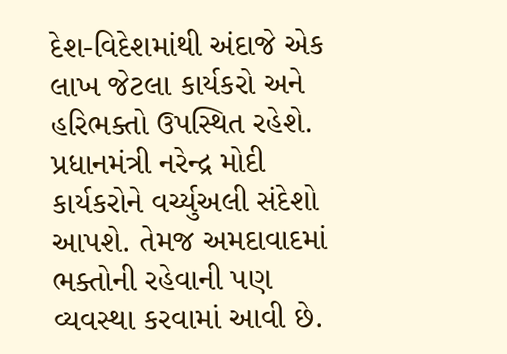દેશ-વિદેશમાંથી અંદાજે એક લાખ જેટલા કાર્યકરો અને હરિભક્તો ઉપસ્થિત રહેશે. પ્રધાનમંત્રી નરેન્દ્ર મોદી કાર્યકરોને વર્ચ્યુઅલી સંદેશો આપશે. તેમજ અમદાવાદમાં ભક્તોની રહેવાની પણ વ્યવસ્થા કરવામાં આવી છે.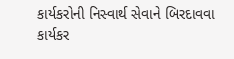કાર્યકરોની નિસ્વાર્થ સેવાને બિરદાવવા કાર્યકર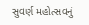સુવર્ણ મહોત્સવનું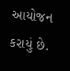આયોજન કરાયું છે.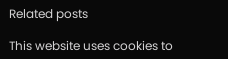Related posts

This website uses cookies to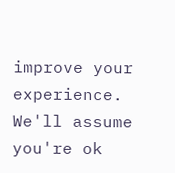improve your experience. We'll assume you're ok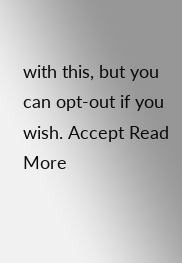with this, but you can opt-out if you wish. Accept Read More